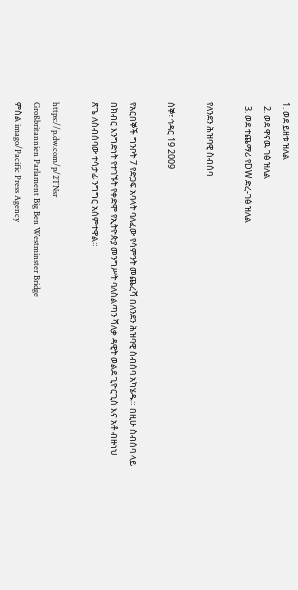1. ወደ ይዘቱ ዝለል
  2. ወደ ዋናዉ ገፅ ዝለል
  3. ወደ ተጨማሪ የDW ድረ-ገፅ ዝለል

የለንደን ሕዝባዊ ስብሰባ

ሰኞ፣ ኅዳር 19 2009

የአርበኞች ግንቦት 7 የድጋፍ አባላት ባለፈው የሳምንት መጨረሻ በለንደን ሕዝባዊ ስብሰባ አካሄዱ። በዚሁ ስብሰባ ላይ በክብር እንግድነት የተገኙት የቀድሞ የኢትዮጵያ መንግሥት ባለስልጣን ሻለቃ ዳዊት ወልደ ጊዮርጊስ እና አቶ ብዙነህ ጽጌ ለስብሰባው ተሳታፊ ንግግር አሰምተዋል።

https://p.dw.com/p/2TNsr
Großbritannien Parlament Big Ben Westminster Bridge
ምስል imago/Pacific Press Agency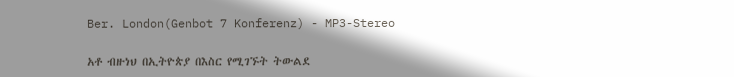Ber. London(Genbot 7 Konferenz) - MP3-Stereo

አቶ ብዙነህ በኢትዮጵያ በእስር የሚገኙት ትውልደ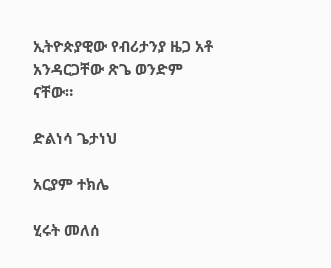ኢትዮጵያዊው የብሪታንያ ዜጋ አቶ አንዳርጋቸው ጽጌ ወንድም ናቸው።

ድልነሳ ጌታነህ

አርያም ተክሌ

ሂሩት መለሰ